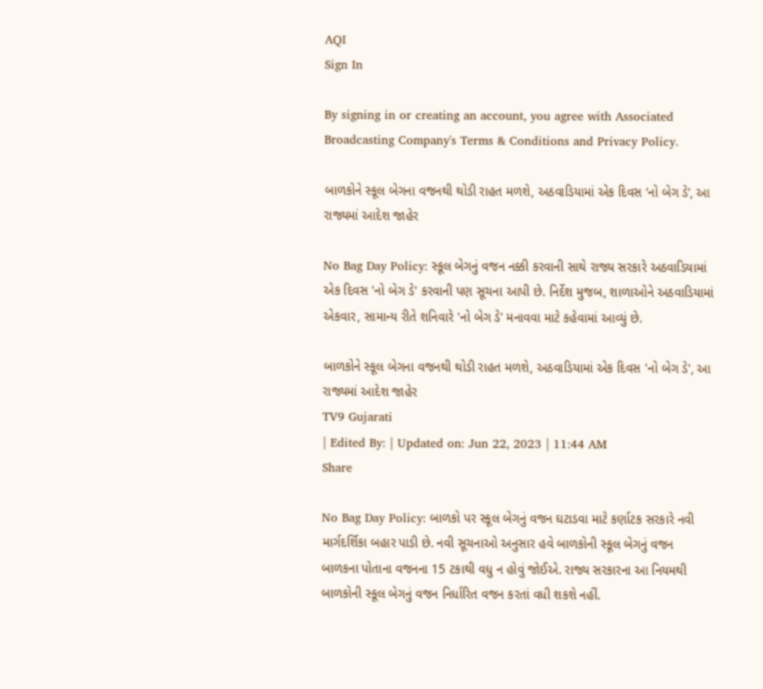AQI
Sign In

By signing in or creating an account, you agree with Associated Broadcasting Company's Terms & Conditions and Privacy Policy.

બાળકોને સ્કૂલ બેગના વજનથી થોડી રાહત મળશે, અઠવાડિયામાં એક દિવસ ‘નો બેગ ડે’, આ રાજ્યમાં આદેશ જાહેર

No Bag Day Policy: સ્કૂલ બેગનું વજન નક્કી કરવાની સાથે રાજ્ય સરકારે અઠવાડિયામાં એક દિવસ 'નો બેગ ડે' કરવાની પણ સૂચના આપી છે. નિર્દેશ મુજબ, શાળાઓને અઠવાડિયામાં એકવાર, સામાન્ય રીતે શનિવારે 'નો બેગ ડે' મનાવવા માટે કહેવામાં આવ્યું છે.

બાળકોને સ્કૂલ બેગના વજનથી થોડી રાહત મળશે, અઠવાડિયામાં એક દિવસ 'નો બેગ ડે', આ રાજ્યમાં આદેશ જાહેર
TV9 Gujarati
| Edited By: | Updated on: Jun 22, 2023 | 11:44 AM
Share

No Bag Day Policy: બાળકો પર સ્કૂલ બેગનું વજન ઘટાડવા માટે કર્ણાટક સરકારે નવી માર્ગદર્શિકા બહાર પાડી છે. નવી સૂચનાઓ અનુસાર હવે બાળકોની સ્કૂલ બેગનું વજન બાળકના પોતાના વજનના 15 ટકાથી વધુ ન હોવું જોઈએ. રાજ્ય સરકારના આ નિયમથી બાળકોની સ્કૂલ બેગનું વજન નિર્ધારિત વજન કરતાં વધી શકશે નહીં.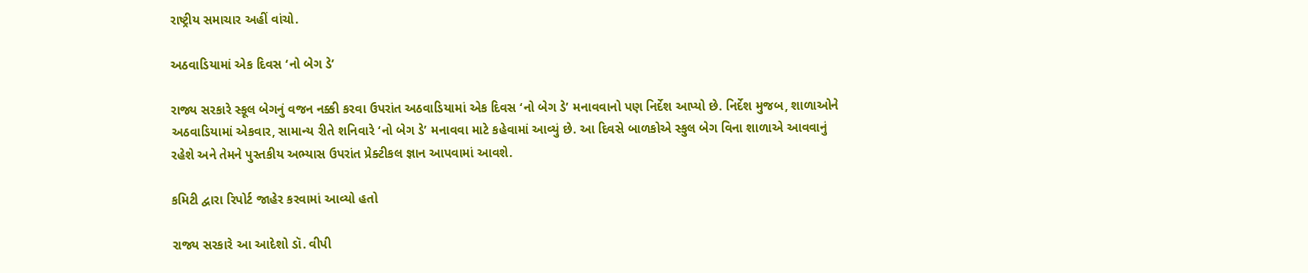રાષ્ટ્રીય સમાચાર અહીં વાંચો.

અઠવાડિયામાં એક દિવસ ‘નો બેગ ડે’

રાજ્ય સરકારે સ્કૂલ બેગનું વજન નક્કી કરવા ઉપરાંત અઠવાડિયામાં એક દિવસ ‘નો બેગ ડે’ મનાવવાનો પણ નિર્દેશ આપ્યો છે. નિર્દેશ મુજબ, શાળાઓને અઠવાડિયામાં એકવાર, સામાન્ય રીતે શનિવારે ‘નો બેગ ડે’ મનાવવા માટે કહેવામાં આવ્યું છે. આ દિવસે બાળકોએ સ્કુલ બેગ વિના શાળાએ આવવાનું રહેશે અને તેમને પુસ્તકીય અભ્યાસ ઉપરાંત પ્રેક્ટીકલ જ્ઞાન આપવામાં આવશે.

કમિટી દ્વારા રિપોર્ટ જાહેર કરવામાં આવ્યો હતો

રાજ્ય સરકારે આ આદેશો ડૉ. વીપી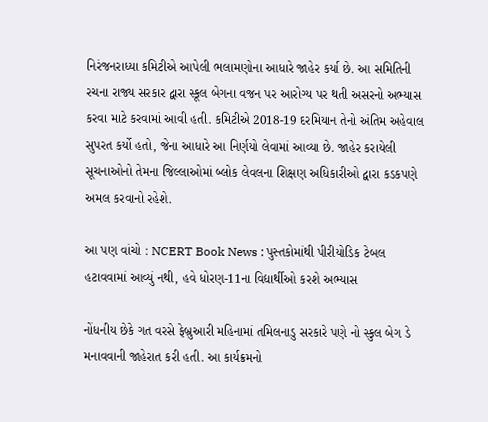નિરંજનરાધ્યા કમિટીએ આપેલી ભલામણોના આધારે જાહેર કર્યા છે. આ સમિતિની રચના રાજ્ય સરકાર દ્વારા સ્કૂલ બેગના વજન પર આરોગ્ય પર થતી અસરનો અભ્યાસ કરવા માટે કરવામાં આવી હતી. કમિટીએ 2018-19 દરમિયાન તેનો અંતિમ અહેવાલ સુપરત કર્યો હતો, જેના આધારે આ નિર્ણયો લેવામાં આવ્યા છે. જાહેર કરાયેલી સૂચનાઓનો તેમના જિલ્લાઓમાં બ્લોક લેવલના શિક્ષણ અધિકારીઓ દ્વારા કડકપણે અમલ કરવાનો રહેશે.

આ પણ વાંચો : NCERT Book News : પુસ્તકોમાંથી પીરીયોડિક ટેબલ હટાવવામાં આવ્યું નથી, હવે ધોરણ-11ના વિદ્યાર્થીઓ કરશે અભ્યાસ

નોંધનીય છેકે ગત વરસે ફેબ્રુઆરી મહિનામાં તમિલનાડુ સરકારે પણે નો સ્કુલ બેગ ડે મનાવવાની જાહેરાત કરી હતી. આ કાર્યક્રમનો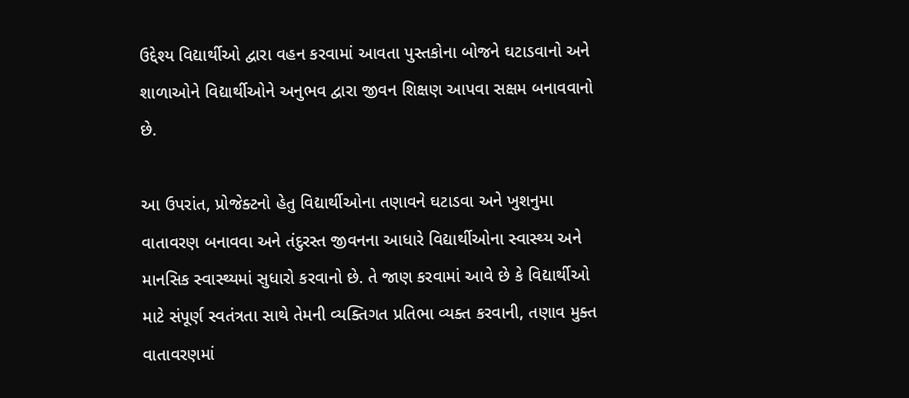ઉદ્દેશ્ય વિદ્યાર્થીઓ દ્વારા વહન કરવામાં આવતા પુસ્તકોના બોજને ઘટાડવાનો અને શાળાઓને વિદ્યાર્થીઓને અનુભવ દ્વારા જીવન શિક્ષણ આપવા સક્ષમ બનાવવાનો છે.

આ ઉપરાંત, પ્રોજેક્ટનો હેતુ વિદ્યાર્થીઓના તણાવને ઘટાડવા અને ખુશનુમા વાતાવરણ બનાવવા અને તંદુરસ્ત જીવનના આધારે વિદ્યાર્થીઓના સ્વાસ્થ્ય અને માનસિક સ્વાસ્થ્યમાં સુધારો કરવાનો છે. તે જાણ કરવામાં આવે છે કે વિદ્યાર્થીઓ માટે સંપૂર્ણ સ્વતંત્રતા સાથે તેમની વ્યક્તિગત પ્રતિભા વ્યક્ત કરવાની, તણાવ મુક્ત વાતાવરણમાં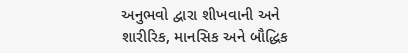અનુભવો દ્વારા શીખવાની અને શારીરિક, માનસિક અને બૌદ્ધિક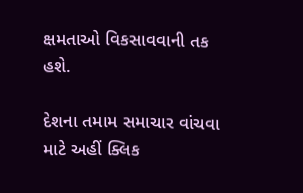ક્ષમતાઓ વિકસાવવાની તક હશે.

દેશના તમામ સમાચાર વાંચવા માટે અહીં ક્લિક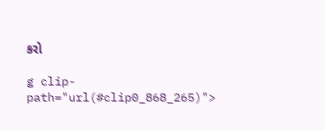કરો

g clip-path="url(#clip0_868_265)">